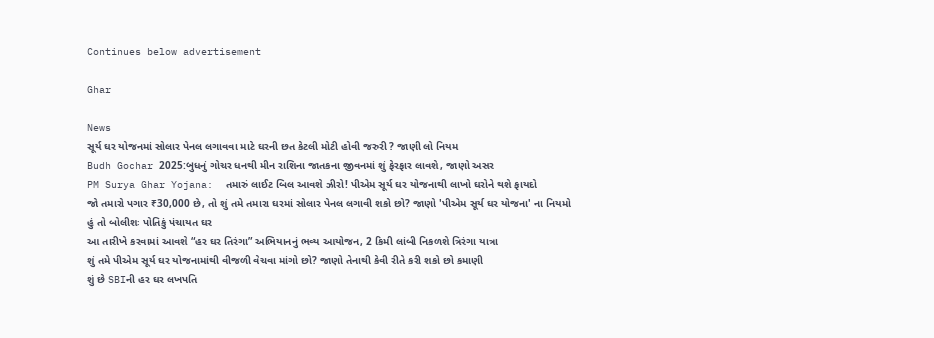Continues below advertisement

Ghar

News
સૂર્ય ઘર યોજનમાં સોલાર પેનલ લગાવવા માટે ઘરની છત કેટલી મોટી હોવી જરુરી ? જાણી લો નિયમ
Budh Gochar 2025:બુધનું ગોચર ધનથી મીન રાશિના જાતકના જીવનમાં શું ફેરફાર લાવશે, જાણો અસર
PM Surya Ghar Yojana:  તમારું લાઈટ બિલ આવશે ઝીરો! પીએમ સૂર્ય ઘર યોજનાથી લાખો ઘરોને થશે ફાયદો
જો તમારો પગાર ₹30,000 છે, તો શું તમે તમારા ઘરમાં સોલાર પેનલ લગાવી શકો છો? જાણો 'પીએમ સૂર્ય ઘર યોજના' ના નિયમો
હું તો બોલીશઃ પોતિકું પંચાયત ઘર
આ તારીખે કરવામાં આવશે “હર ઘર તિરંગા” અભિયાનનું ભવ્ય આયોજન, 2 કિમી લાંબી નિકળશે ત્રિરંગા યાત્રા
શું તમે પીએમ સૂર્ય ઘર યોજનામાંથી વીજળી વેચવા માંગો છો? જાણો તેનાથી કેવી રીતે કરી શકો છો કમાણી
શું છે SBIની હર ઘર લખપતિ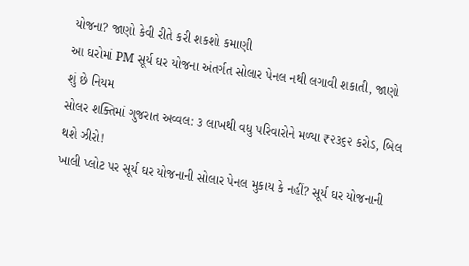યોજના? જાણો કેવી રીતે કરી શકશો કમાણી
આ ઘરોમાં PM સૂર્ય ઘર યોજના અંતર્ગત સોલાર પેનલ નથી લગાવી શકાતી, જાણો શું છે નિયમ
સોલર શક્તિમાં ગુજરાત અવ્વલ: ૩ લાખથી વધુ પરિવારોને મળ્યા ₹૨૩૬૨ કરોડ, બિલ થશે ઝીરો!
ખાલી પ્લોટ પર સૂર્ય ઘર યોજનાની સોલાર પેનલ મુકાય કે નહીં? સૂર્ય ઘર યોજનાની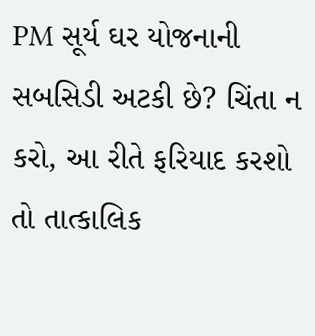PM સૂર્ય ઘર યોજનાની સબસિડી અટકી છે? ચિંતા ન કરો, આ રીતે ફરિયાદ કરશો તો તાત્કાલિક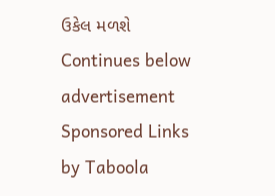ઉકેલ મળશે
Continues below advertisement
Sponsored Links by Taboola